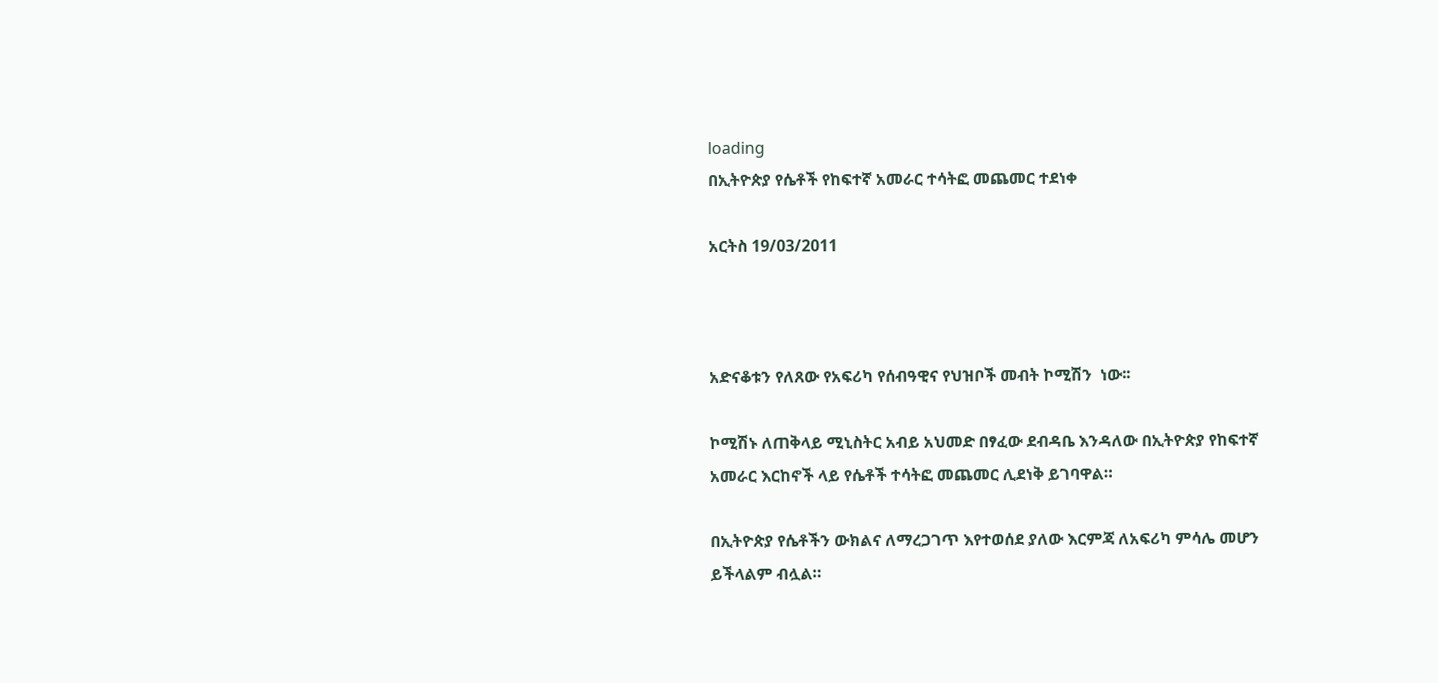loading
በኢትዮጵያ የሴቶች የከፍተኛ አመራር ተሳትፎ መጨመር ተደነቀ

አርትስ 19/03/2011



አድናቆቱን የለጸው የአፍሪካ የሰብዓዊና የህዝቦች መብት ኮሚሽን  ነው፡፡

ኮሚሽኑ ለጠቅላይ ሚኒስትር አብይ አህመድ በፃፈው ደብዳቤ እንዳለው በኢትዮጵያ የከፍተኛ አመራር እርከኖች ላይ የሴቶች ተሳትፎ መጨመር ሊደነቅ ይገባዋል።

በኢትዮጵያ የሴቶችን ውክልና ለማረጋገጥ እየተወሰደ ያለው እርምጃ ለአፍሪካ ምሳሌ መሆን ይችላልም ብሏል።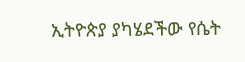ኢትዮጵያ ያካሄደችው የሴት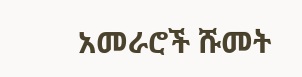አመራሮች ሹመት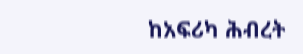ከአፍሪካ ሕብረት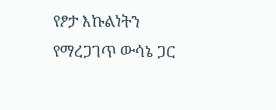የፆታ እኩልነትን የማረጋገጥ ውሳኔ ጋር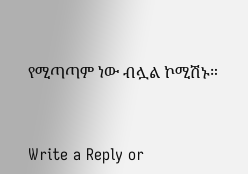የሚጣጣም ነው ብሏል ኮሚሽኑ።



Write a Reply or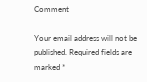Comment

Your email address will not be published. Required fields are marked *